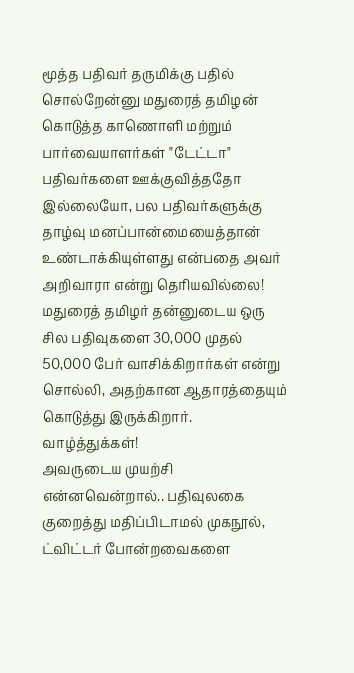மூத்த பதிவர் தருமிக்கு பதில் சொல்றேன்னு மதுரைத் தமிழன் கொடுத்த காணொளி மற்றும் பார்வையாளர்கள் "டேட்டா" பதிவர்களை ஊக்குவித்ததோ இல்லையோ, பல பதிவர்களுக்கு தாழ்வு மனப்பான்மையைத்தான் உண்டாக்கியுள்ளது என்பதை அவர் அறிவாரா என்று தெரியவில்லை!
மதுரைத் தமிழர் தன்னுடைய ஒரு சில பதிவுகளை 30,000 முதல் 50,000 பேர் வாசிக்கிறார்கள் என்று சொல்லி, அதற்கான ஆதாரத்தையும் கொடுத்து இருக்கிறார். வாழ்த்துக்கள்!
அவருடைய முயற்சி என்னவென்றால்.. பதிவுலகை குறைத்து மதிப்பிடாமல் முகநூல், ட்விட்டர் போன்றவைகளை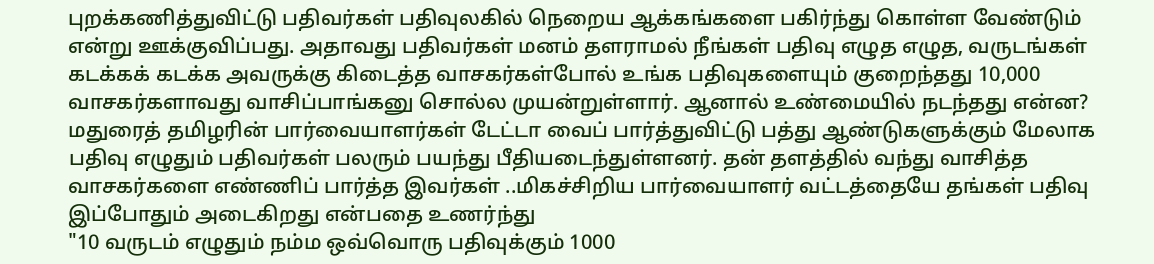புறக்கணித்துவிட்டு பதிவர்கள் பதிவுலகில் நெறைய ஆக்கங்களை பகிர்ந்து கொள்ள வேண்டும் என்று ஊக்குவிப்பது. அதாவது பதிவர்கள் மனம் தளராமல் நீங்கள் பதிவு எழுத எழுத, வருடங்கள் கடக்கக் கடக்க அவருக்கு கிடைத்த வாசகர்கள்போல் உங்க பதிவுகளையும் குறைந்தது 10,000 வாசகர்களாவது வாசிப்பாங்கனு சொல்ல முயன்றுள்ளார். ஆனால் உண்மையில் நடந்தது என்ன? மதுரைத் தமிழரின் பார்வையாளர்கள் டேட்டா வைப் பார்த்துவிட்டு பத்து ஆண்டுகளுக்கும் மேலாக பதிவு எழுதும் பதிவர்கள் பலரும் பயந்து பீதியடைந்துள்ளனர். தன் தளத்தில் வந்து வாசித்த வாசகர்களை எண்ணிப் பார்த்த இவர்கள் ..மிகச்சிறிய பார்வையாளர் வட்டத்தையே தங்கள் பதிவு இப்போதும் அடைகிறது என்பதை உணர்ந்து
"10 வருடம் எழுதும் நம்ம ஒவ்வொரு பதிவுக்கும் 1000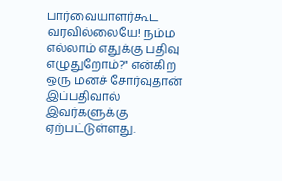பார்வையாளர்கூட வரவில்லையே! நம்ம எல்லாம் எதுக்கு பதிவு எழுதுறோம்?" என்கிற ஒரு மனச் சோர்வுதான் இப்பதிவால் இவர்களுக்கு ஏற்பட்டுள்ளது.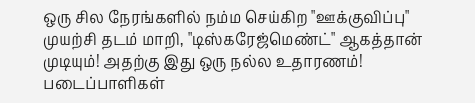ஒரு சில நேரங்களில் நம்ம செய்கிற "ஊக்குவிப்பு" முயற்சி தடம் மாறி, "டிஸ்கரேஜ்மெண்ட்" ஆகத்தான் முடியும்! அதற்கு இது ஒரு நல்ல உதாரணம்!
படைப்பாளிகள்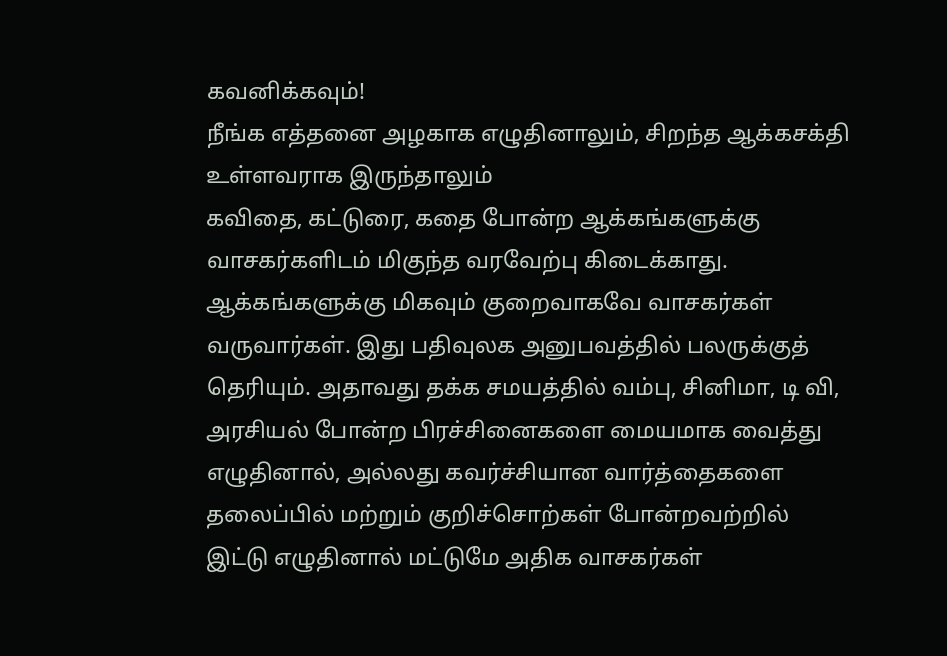கவனிக்கவும்!
நீங்க எத்தனை அழகாக எழுதினாலும், சிறந்த ஆக்கசக்தி உள்ளவராக இருந்தாலும்
கவிதை, கட்டுரை, கதை போன்ற ஆக்கங்களுக்கு வாசகர்களிடம் மிகுந்த வரவேற்பு கிடைக்காது. ஆக்கங்களுக்கு மிகவும் குறைவாகவே வாசகர்கள் வருவார்கள். இது பதிவுலக அனுபவத்தில் பலருக்குத் தெரியும். அதாவது தக்க சமயத்தில் வம்பு, சினிமா, டி வி, அரசியல் போன்ற பிரச்சினைகளை மையமாக வைத்து எழுதினால், அல்லது கவர்ச்சியான வார்த்தைகளை தலைப்பில் மற்றும் குறிச்சொற்கள் போன்றவற்றில் இட்டு எழுதினால் மட்டுமே அதிக வாசகர்கள்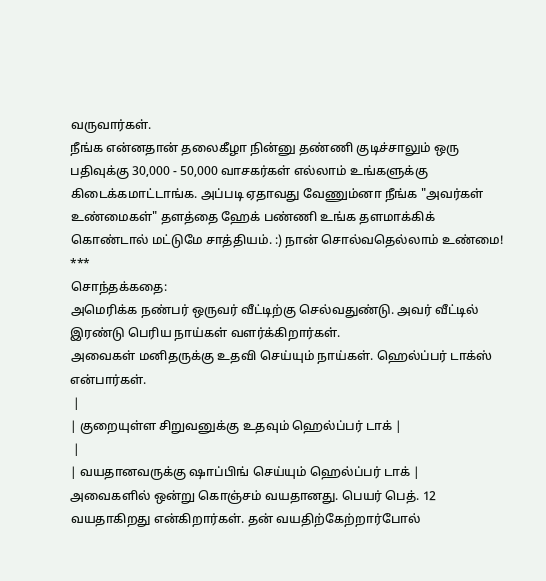வருவார்கள்.
நீங்க என்னதான் தலைகீழா நின்னு தண்ணி குடிச்சாலும் ஒரு பதிவுக்கு 30,000 - 50,000 வாசகர்கள் எல்லாம் உங்களுக்கு கிடைக்கமாட்டாங்க. அப்படி ஏதாவது வேணும்னா நீங்க "அவர்கள் உண்மைகள்" தளத்தை ஹேக் பண்ணி உங்க தளமாக்கிக் கொண்டால் மட்டுமே சாத்தியம். :) நான் சொல்வதெல்லாம் உண்மை!
***
சொந்தக்கதை:
அமெரிக்க நண்பர் ஒருவர் வீட்டிற்கு செல்வதுண்டு. அவர் வீட்டில் இரண்டு பெரிய நாய்கள் வளர்க்கிறார்கள்.
அவைகள் மனிதருக்கு உதவி செய்யும் நாய்கள். ஹெல்ப்பர் டாக்ஸ் என்பார்கள்.
 |
| குறையுள்ள சிறுவனுக்கு உதவும் ஹெல்ப்பர் டாக் |
 |
| வயதானவருக்கு ஷாப்பிங் செய்யும் ஹெல்ப்பர் டாக் |
அவைகளில் ஒன்று கொஞ்சம் வயதானது. பெயர் பெத். 12 வயதாகிறது என்கிறார்கள். தன் வயதிற்கேற்றார்போல்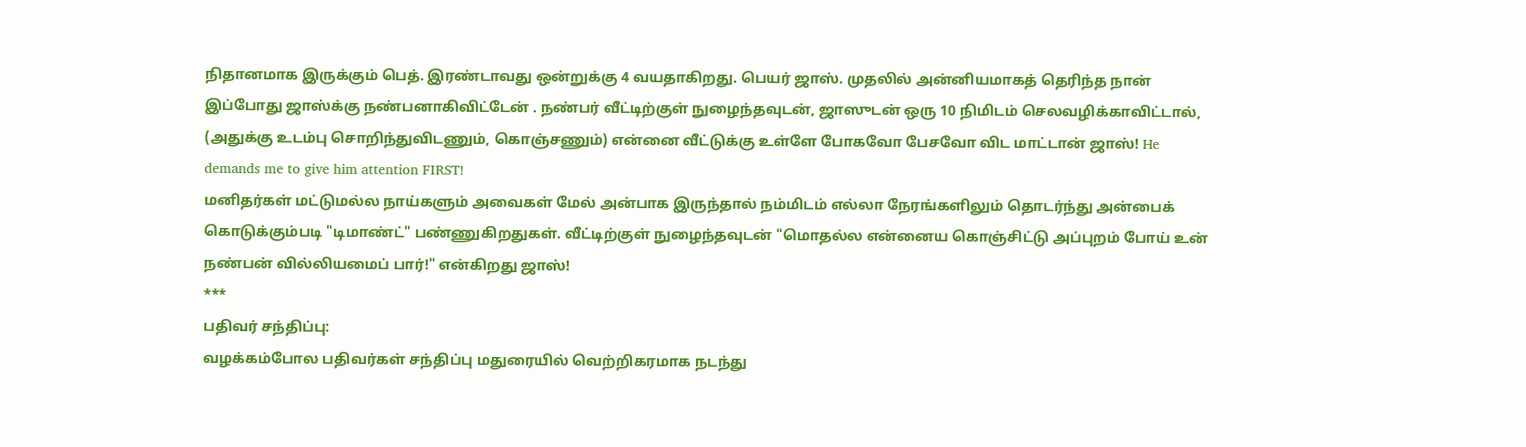நிதானமாக இருக்கும் பெத். இரண்டாவது ஒன்றுக்கு 4 வயதாகிறது. பெயர் ஜாஸ். முதலில் அன்னியமாகத் தெரிந்த நான் இப்போது ஜாஸ்க்கு நண்பனாகிவிட்டேன் . நண்பர் வீட்டிற்குள் நுழைந்தவுடன், ஜாஸுடன் ஒரு 10 நிமிடம் செலவழிக்காவிட்டால், (அதுக்கு உடம்பு சொறிந்துவிடணும், கொஞ்சணும்) என்னை வீட்டுக்கு உள்ளே போகவோ பேசவோ விட மாட்டான் ஜாஸ்! He demands me to give him attention FIRST!
மனிதர்கள் மட்டுமல்ல நாய்களும் அவைகள் மேல் அன்பாக இருந்தால் நம்மிடம் எல்லா நேரங்களிலும் தொடர்ந்து அன்பைக் கொடுக்கும்படி "டிமாண்ட்" பண்ணுகிறதுகள். வீட்டிற்குள் நுழைந்தவுடன் "மொதல்ல என்னைய கொஞ்சிட்டு அப்புறம் போய் உன் நண்பன் வில்லியமைப் பார்!" என்கிறது ஜாஸ்!
***
பதிவர் சந்திப்பு:
வழக்கம்போல பதிவர்கள் சந்திப்பு மதுரையில் வெற்றிகரமாக நடந்து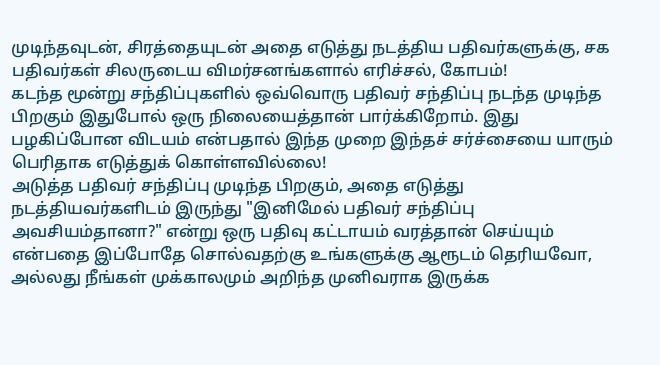முடிந்தவுடன், சிரத்தையுடன் அதை எடுத்து நடத்திய பதிவர்களுக்கு, சக பதிவர்கள் சிலருடைய விமர்சனங்களால் எரிச்சல், கோபம்!
கடந்த மூன்று சந்திப்புகளில் ஒவ்வொரு பதிவர் சந்திப்பு நடந்த முடிந்த பிறகும் இதுபோல் ஒரு நிலையைத்தான் பார்க்கிறோம். இது பழகிப்போன விடயம் என்பதால் இந்த முறை இந்தச் சர்ச்சையை யாரும் பெரிதாக எடுத்துக் கொள்ளவில்லை!
அடுத்த பதிவர் சந்திப்பு முடிந்த பிறகும், அதை எடுத்து நடத்தியவர்களிடம் இருந்து "இனிமேல் பதிவர் சந்திப்பு அவசியம்தானா?" என்று ஒரு பதிவு கட்டாயம் வரத்தான் செய்யும் என்பதை இப்போதே சொல்வதற்கு உங்களுக்கு ஆரூடம் தெரியவோ, அல்லது நீங்கள் முக்காலமும் அறிந்த முனிவராக இருக்க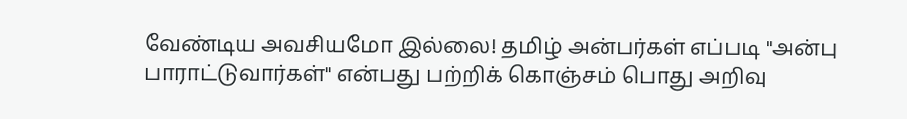வேண்டிய அவசியமோ இல்லை! தமிழ் அன்பர்கள் எப்படி "அன்பு பாராட்டுவார்கள்" என்பது பற்றிக் கொஞ்சம் பொது அறிவு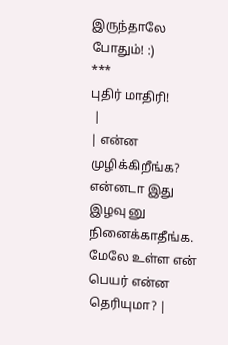இருந்தாலே போதும்! :)
***
புதிர் மாதிரி!
 |
| என்ன முழிக்கிறீங்க? என்னடா இது இழவு னு நினைக்காதீங்க. மேலே உள்ள என் பெயர் என்ன தெரியுமா? |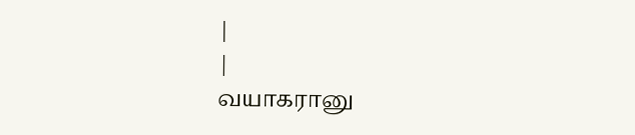|
|
வயாகரானு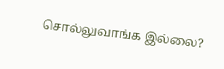சொல்லுவாங்க இல்லை?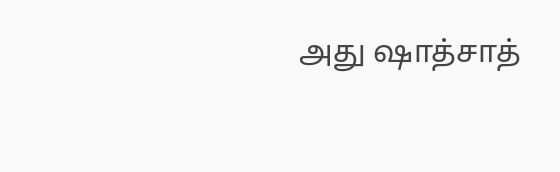அது ஷாத்சாத்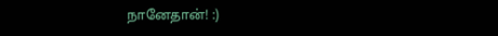நானேதான்! :)